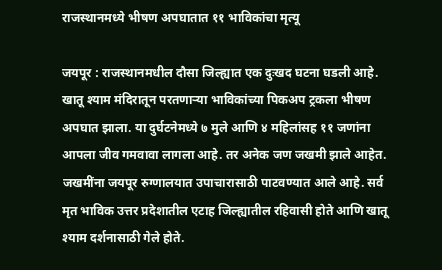राजस्थानमध्ये भीषण अपघातात ११ भाविकांचा मृत्यू

जयपूर : राजस्थानमधील दौसा जिल्ह्यात एक दुःखद घटना घडली आहे. खातू श्याम मंदिरातून परतणाऱ्या भाविकांच्या पिकअप ट्रकला भीषण अपघात झाला. या दुर्घटनेमध्ये ७ मुले आणि ४ महिलांसह ११ जणांना आपला जीव गमवावा लागला आहे. तर अनेक जण जखमी झाले आहेत. जखमींना जयपूर रुग्णालयात उपाचारासाठी पाटवण्यात आले आहे. सर्व मृत भाविक उत्तर प्रदेशातील एटाह जिल्ह्यातील रहिवासी होते आणि खातू श्याम दर्शनासाठी गेले होते.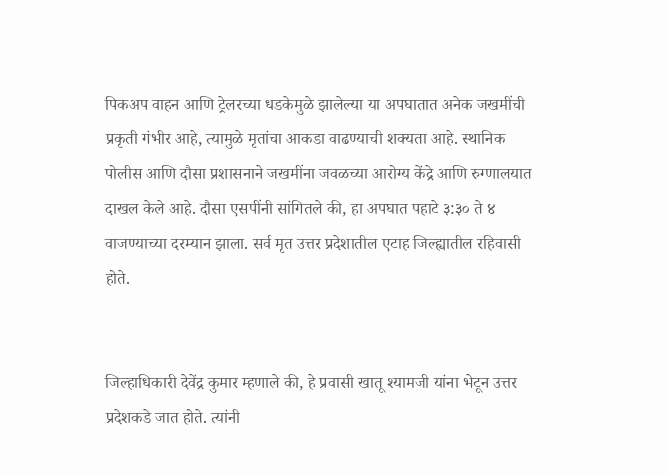पिकअप वाहन आणि ट्रेलरच्या धडकेमुळे झालेल्या या अपघातात अनेक जखमींची प्रकृती गंभीर आहे, त्यामुळे मृतांचा आकडा वाढण्याची शक्यता आहे. स्थानिक पोलीस आणि दौसा प्रशासनाने जखमींना जवळच्या आरोग्य केंद्रे आणि रुग्णालयात दाखल केले आहे. दौसा एसपींनी सांगितले की, हा अपघात पहाटे ३:३० ते ४ वाजण्याच्या दरम्यान झाला. सर्व मृत उत्तर प्रदेशातील एटाह जिल्ह्यातील रहिवासी होते.


जिल्हाधिकारी देवेंद्र कुमार म्हणाले की, हे प्रवासी खातू श्यामजी यांना भेटून उत्तर प्रदेशकडे जात होते. त्यांनी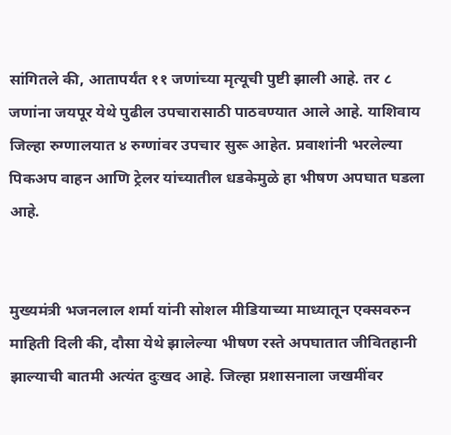सांगितले की, आतापर्यंत ११ जणांच्या मृत्यूची पुष्टी झाली आहे. तर ८ जणांना जयपूर येथे पुढील उपचारासाठी पाठवण्यात आले आहे. याशिवाय जिल्हा रुग्णालयात ४ रुग्णांवर उपचार सुरू आहेत. प्रवाशांनी भरलेल्या पिकअप वाहन आणि ट्रेलर यांच्यातील धडकेमुळे हा भीषण अपघात घडला आहे.


मुख्यमंत्री भजनलाल शर्मा यांनी सोशल मीडियाच्या माध्यातून एक्सवरुन माहिती दिली की, दौसा येथे झालेल्या भीषण रस्ते अपघातात जीवितहानी झाल्याची बातमी अत्यंत दुःखद आहे. जिल्हा प्रशासनाला जखमींवर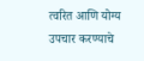त्वरित आणि योग्य उपचार करण्याचे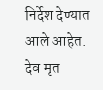निर्देश देण्यात आले आहेत. देव मृत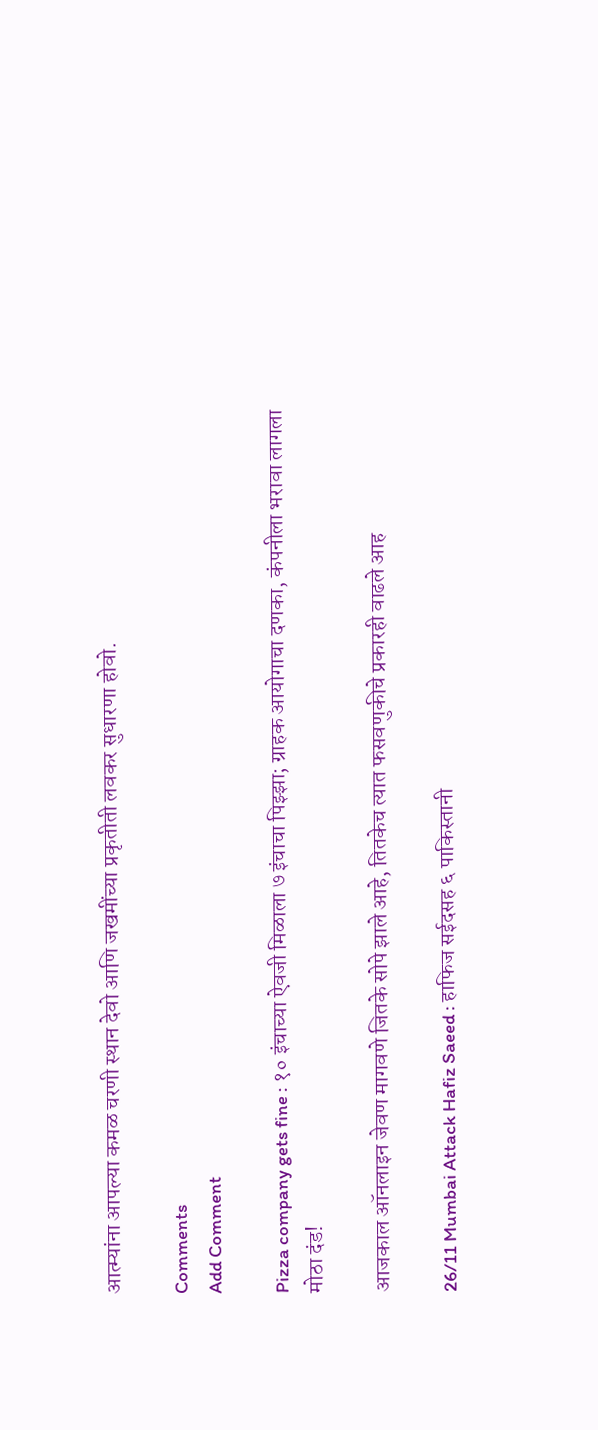आत्म्यांना आपल्या कमळ चरणी स्थान देवो आणि जखमींच्या प्रकृतीती लवकर सुधारणा होवो.

Comments
Add Comment

Pizza company gets fine : १० इंचाच्या ऐवजी मिळाला ७ इंचाचा पिझ्झा; ग्राहक आयोगाचा दणका, कंपनीला भरावा लागला मोठा दंड!

आजकाल ऑनलाइन जेवण मागवणे जितके सोपे झाले आहे, तितकेच त्यात फसवणुकीचे प्रकारही वाढले आह

26/11 Mumbai Attack Hafiz Saeed : हाफिज सईदसह ६ पाकिस्तानी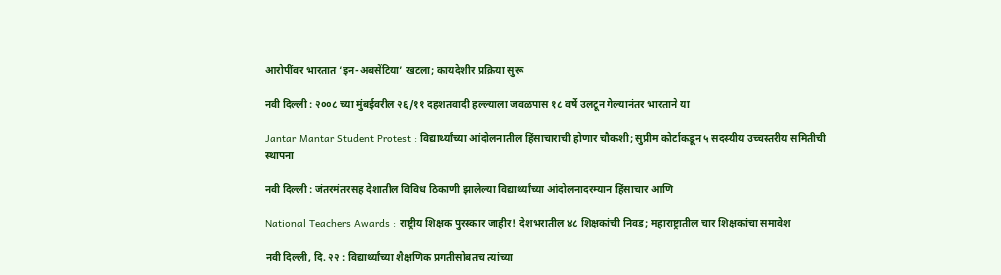आरोपींवर भारतात ‘इन-अबसेंटिया’ खटला; कायदेशीर प्रक्रिया सुरू

नवी दिल्ली : २००८ च्या मुंबईवरील २६/११ दहशतवादी हल्ल्याला जवळपास १८ वर्षे उलटून गेल्यानंतर भारताने या

Jantar Mantar Student Protest : विद्यार्थ्यांच्या आंदोलनातील हिंसाचाराची होणार चौकशी; सुप्रीम कोर्टाकडून ५ सदस्यीय उच्चस्तरीय समितीची स्थापना

नवी दिल्ली : जंतरमंतरसह देशातील विविध ठिकाणी झालेल्या विद्यार्थ्यांच्या आंदोलनादरम्यान हिंसाचार आणि

National Teachers Awards : राष्ट्रीय शिक्षक पुरस्कार जाहीर! देशभरातील ४८ शिक्षकांची निवड; महाराष्ट्रातील चार शिक्षकांचा समावेश

नवी दिल्ली, दि. २२ : विद्यार्थ्यांच्या शैक्षणिक प्रगतीसोबतच त्यांच्या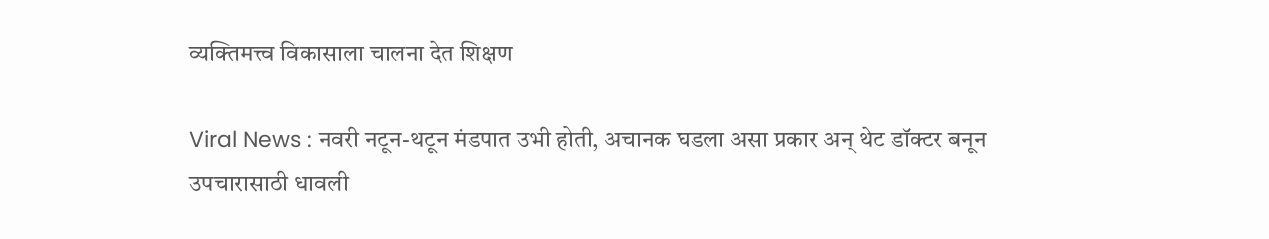व्यक्तिमत्त्व विकासाला चालना देत शिक्षण

Viral News : नवरी नटून-थटून मंडपात उभी होती, अचानक घडला असा प्रकार अन् थेट डॉक्टर बनून उपचारासाठी धावली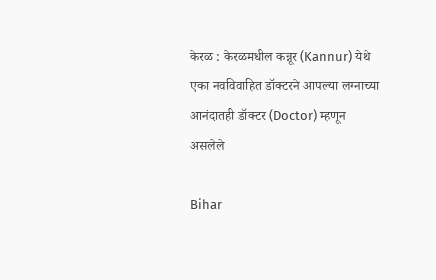केरळ : केरळमधील कन्नूर (Kannur) येथे एका नवविवाहित डॉक्टरने आपल्या लग्नाच्या आनंदातही डॉक्टर (Doctor) म्हणून असलेले

Bihar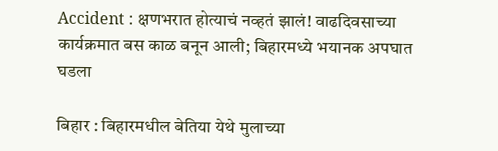Accident : क्षणभरात होत्याचं नव्हतं झालं! वाढदिवसाच्या कार्यक्रमात बस काळ बनून आली; बिहारमध्ये भयानक अपघात घडला

बिहार : बिहारमधील बेतिया येथे मुलाच्या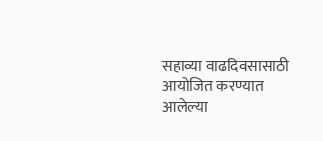सहाव्या वाढदिवसासाठी आयोजित करण्यात आलेल्या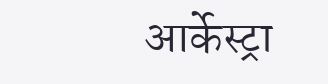आर्केस्ट्रा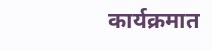कार्यक्रमात